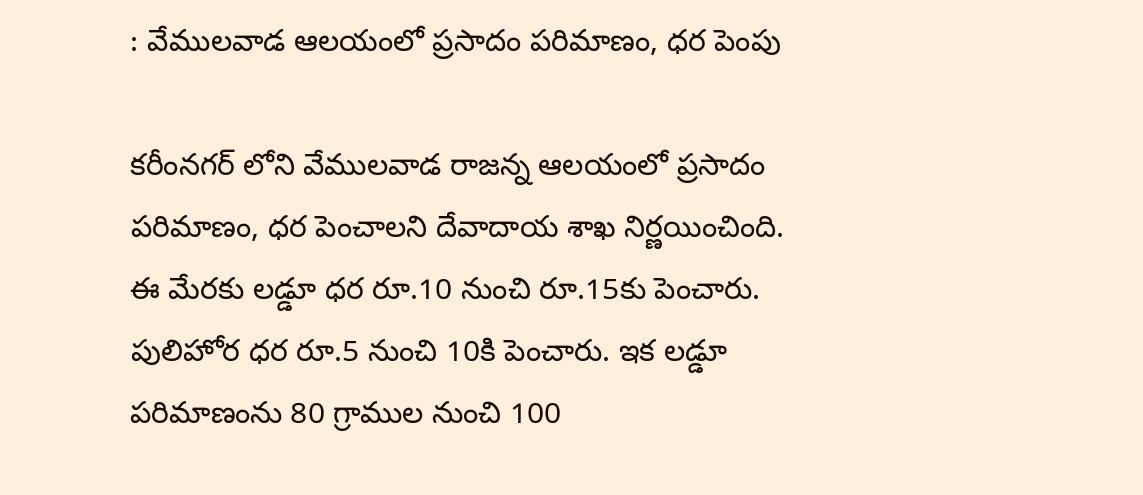: వేములవాడ ఆలయంలో ప్రసాదం పరిమాణం, ధర పెంపు

కరీంనగర్ లోని వేములవాడ రాజన్న ఆలయంలో ప్రసాదం పరిమాణం, ధర పెంచాలని దేవాదాయ శాఖ నిర్ణయించింది. ఈ మేరకు లడ్డూ ధర రూ.10 నుంచి రూ.15కు పెంచారు. పులిహోర ధర రూ.5 నుంచి 10కి పెంచారు. ఇక లడ్డూ పరిమాణంను 80 గ్రాముల నుంచి 100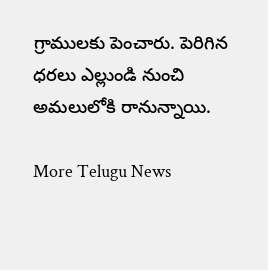గ్రాములకు పెంచారు. పెరిగిన ధరలు ఎల్లుండి నుంచి అమలులోకి రానున్నాయి.

More Telugu News